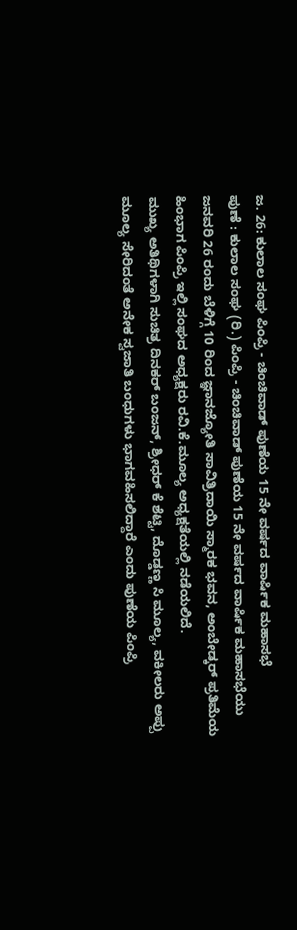ಜ. 26: ಕುಲಾಲ ಸಂಘ ಪಿಂಪ್ರಿ - ಚಿಂಚಿವಾಡ್ ಪುಣೆಯ 15 ನೇ ವರ್ಷದ ವಾರ್ಷಿಕ ಮಹಾಸಭೆ
ಪುಣೆ : ಕುಲಾಲ ಸಂಘ (ರಿ.) ಪಿಂಪ್ರಿ - ಚಿಂಚಿವಾಡ್ ಪುಣೆಯ 15 ನೇ ವರ್ಷದ ವಾರ್ಷಿಕ ಮಹಾಸಭೆಯು ಜನವರಿ 26 ರಂದು ಬೆಳಿಗ್ಗೆ 10 ರಿಂದ ಜ್ಞಾನಜ್ಯೋತಿ ಸಾವಿತ್ರಿದಾಯಿ ಸ್ಮಾರಕ ಭವನ, ಅಂಬೇಡ್ಕರ್ ಪ್ರತಿಮೆಯ ಹಿಂಭಾಗ ಪಿಂಪ್ರಿ ಇಲ್ಲಿ ಸಂಘದ ಅಧ್ಯಕ್ಷರು ರವಿ.ಕೆ.ಮೂಲ್ಯ ಅಧ್ಯಕ್ಷತೆಯಲ್ಲಿ ನಡೆಯಲಿದೆ.
ಮುಖ್ಯ ಅತಿಥಿಗಳಾಗಿ ಸುಚಿತ್ರ ದಿನಕರ್ ಬಂಜನ್, ಶ್ರೀಧರ್ ಕೆ ಶೆಟ್ಟಿ, ದೊಡ್ಡಣ್ಣ ಸಿ ಮೂಲ್ಯ, ವಕೀಲರು ಅಪ್ಪು ಮೂಲ್ಯ ಸೇರಿದಂತೆ ಅನೇಕ ಸ್ವಜಾತಿ ಬಂಧುಗಳು ಭಾಗವಹಿಸಲಿದ್ದಾರೆ ಎಂದು ಪುಣೆಯ ಪಿಂಪ್ರಿ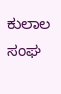ಕುಲಾಲ ಸಂಘ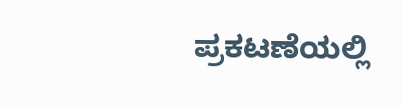ಪ್ರಕಟಣೆಯಲ್ಲಿ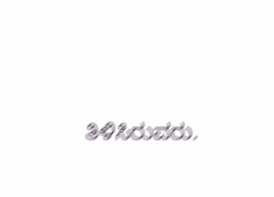ತಿಳಿಸಿರುವರು.